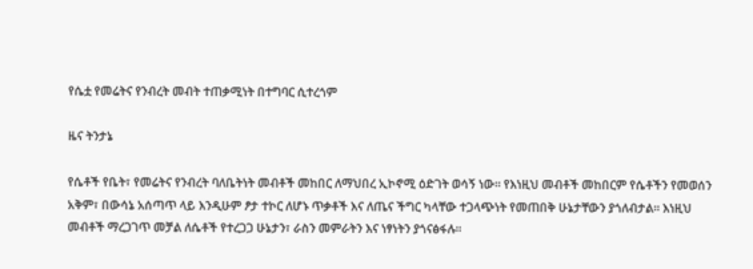የሴቷ የመሬትና የንብረት መብት ተጠቃሚነት በተግባር ሲተረጎም

ዜና ትንታኔ

የሴቶች የቤት፣ የመሬትና የንብረት ባለቤትነት መብቶች መከበር ለማህበረ ኢኮኖሚ ዕድገት ወሳኝ ነው። የእነዚህ መብቶች መከበርም የሴቶችን የመወሰን አቅም፣ በውሳኔ አሰጣጥ ላይ እንዲሁም ፆታ ተኮር ለሆኑ ጥቃቶች እና ለጤና ችግር ካላቸው ተጋላጭነት የመጠበቅ ሁኔታቸውን ያጎለብታል። እነዚህ መብቶች ማረጋገጥ መቻል ለሴቶች የተረጋጋ ሁኔታን፣ ራስን መምራትን እና ነፃነትን ያጎናፅፋሉ።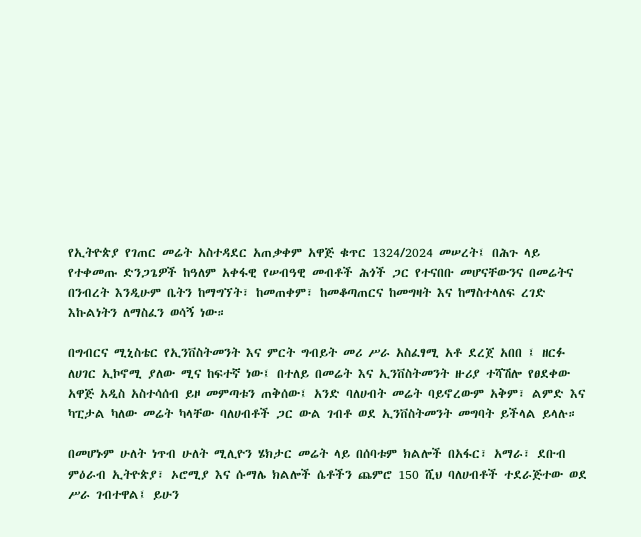የኢትዮጵያ የገጠር መሬት አስተዳደር አጠቃቀም አዋጅ ቁጥር 1324/2024 መሠረት፤ በሕጉ ላይ የተቀመጡ ድንጋጌዎች ከዓለም አቀፋዊ የሠብዓዊ መብቶች ሕጎች ጋር የተናበቡ መሆናቸውንና በመሬትና በንብረት እንዲሁም ቤትን ከማግኘት፣ ከመጠቀም፣ ከመቆጣጠርና ከመግዛት እና ከማስተላለፍ ረገድ እኩልነትን ለማስፈን ወሳኝ ነው።

በግብርና ሚኒስቴር የኢንቨስትመንት እና ምርት ግብይት መሪ ሥራ አስፈፃሚ አቶ ደረጀ አበበ ፤ ዘርፉ ለሀገር ኢኮኖሚ ያለው ሚና ከፍተኛ ነው፤ በተለይ በመሬት እና ኢንቨስትመንት ዙሪያ ተሻሽሎ የፀደቀው አዋጅ አዲስ አስተሳሰብ ይዞ መምጣቱን ጠቅሰው፤ አንድ ባለሀብት መሬት ባይኖረውም አቅም፣ ልምድ እና ካፒታል ካለው መሬት ካላቸው ባለሀብቶች ጋር ውል ገብቶ ወደ ኢንቨስትመንት መግባት ይችላል ይላሉ።

በመሆኑም ሁለት ነጥብ ሁለት ሚሊዮን ሄክታር መሬት ላይ በሰባቱም ክልሎች በአፋር፣ አማራ፣ ደቡብ ምዕራብ ኢትዮጵያ፣ ኦሮሚያ እና ሱማሌ ክልሎች ሴቶችን ጨምሮ 150 ሺህ ባለሀብቶች ተደራጅተው ወደ ሥራ ገብተዋል፤ ይሁን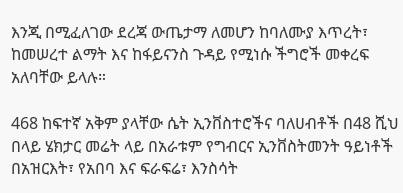እንጂ በሚፈለገው ደረጃ ውጤታማ ለመሆን ከባለሙያ እጥረት፣ ከመሠረተ ልማት እና ከፋይናንስ ጉዳይ የሚነሱ ችግሮች መቀረፍ አለባቸው ይላሉ።

468 ከፍተኛ አቅም ያላቸው ሴት ኢንቨስተሮችና ባለሀብቶች በ48 ሺህ በላይ ሄክታር መሬት ላይ በአራቱም የግብርና ኢንቨስትመንት ዓይነቶች በአዝርእት፣ የአበባ እና ፍራፍሬ፣ እንስሳት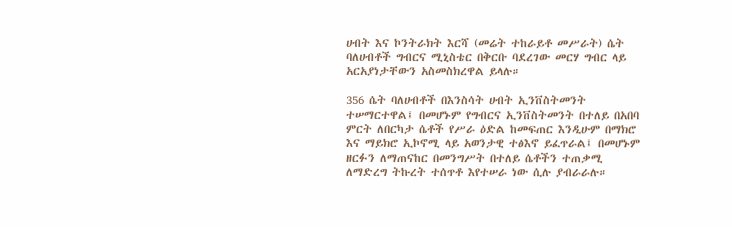ሀብት እና ኮንትራክት እርሻ (መሬት ተከራይቶ መሥራት) ሴት ባለሀብቶች ግብርና ሚኒስቴር በቅርቡ ባደረገው መርሃ ግብር ላይ አርአያነታቸውን አስመስክረዋል ይላሉ።

356 ሴት ባለሀብቶች በእንስሳት ሀብት ኢንቨስትመንት ተሠማርተዋል፤ በመሆኑም የግብርና ኢንቨስትመንት በተለይ በአበባ ምርት ለበርካታ ሴቶች የሥራ ዕድል ከመፍጠር እንዲሁም በማክሮ እና ማይክሮ ኢኮኖሚ ላይ አወንታዊ ተፅእኖ ይፈጥራል፤ በመሆኑም ዘርፉን ለማጠናከር በመንግሥት በተለይ ሴቶችን ተጠቃሚ ለማድረግ ትኩረት ተሰጥቶ እየተሠራ ነው ሲሉ ያብራራሉ።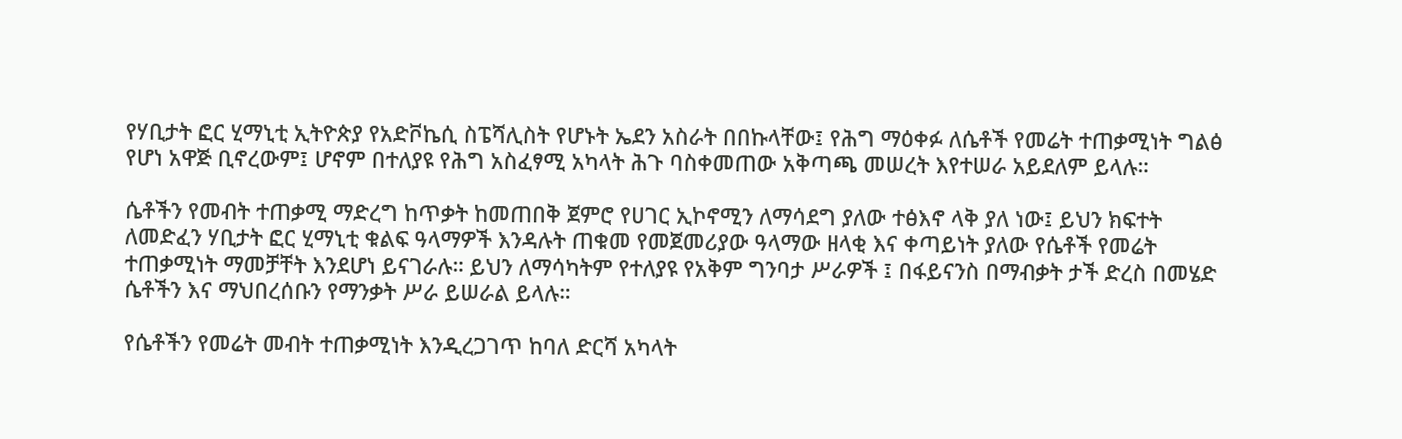የሃቢታት ፎር ሂማኒቲ ኢትዮጵያ የአድቮኬሲ ስፔሻሊስት የሆኑት ኤደን አስራት በበኩላቸው፤ የሕግ ማዕቀፉ ለሴቶች የመሬት ተጠቃሚነት ግልፅ የሆነ አዋጅ ቢኖረውም፤ ሆኖም በተለያዩ የሕግ አስፈፃሚ አካላት ሕጉ ባስቀመጠው አቅጣጫ መሠረት እየተሠራ አይደለም ይላሉ።

ሴቶችን የመብት ተጠቃሚ ማድረግ ከጥቃት ከመጠበቅ ጀምሮ የሀገር ኢኮኖሚን ለማሳደግ ያለው ተፅእኖ ላቅ ያለ ነው፤ ይህን ክፍተት ለመድፈን ሃቢታት ፎር ሂማኒቲ ቁልፍ ዓላማዎች እንዳሉት ጠቁመ የመጀመሪያው ዓላማው ዘላቂ እና ቀጣይነት ያለው የሴቶች የመሬት ተጠቃሚነት ማመቻቸት እንደሆነ ይናገራሉ። ይህን ለማሳካትም የተለያዩ የአቅም ግንባታ ሥራዎች ፤ በፋይናንስ በማብቃት ታች ድረስ በመሄድ ሴቶችን እና ማህበረሰቡን የማንቃት ሥራ ይሠራል ይላሉ።

የሴቶችን የመሬት መብት ተጠቃሚነት እንዲረጋገጥ ከባለ ድርሻ አካላት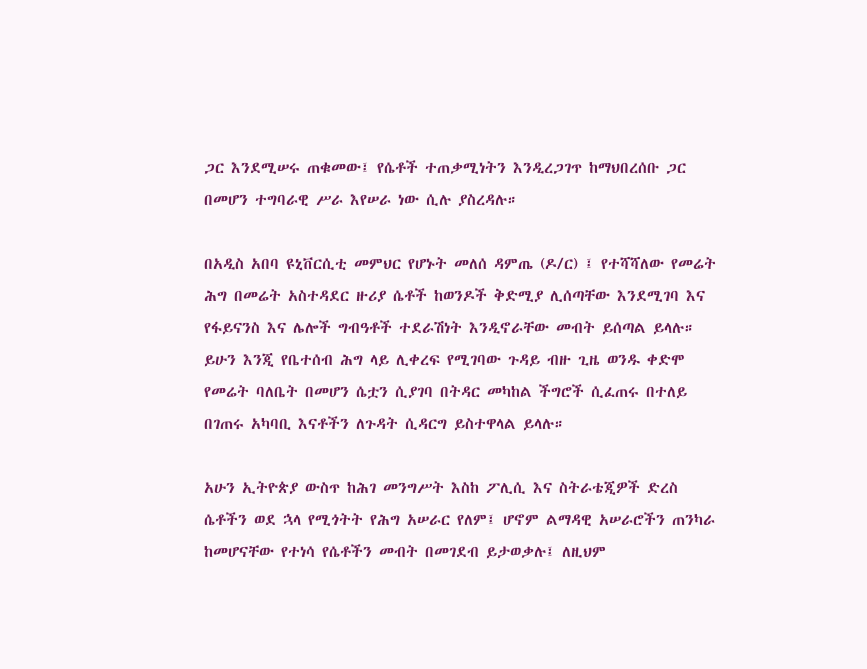ጋር እንደሚሠሩ ጠቁመው፤ የሴቶች ተጠቃሚነትን እንዲረጋገጥ ከማህበረሰቡ ጋር በመሆን ተግባራዊ ሥራ እየሠራ ነው ሲሉ ያስረዳሉ።

በአዲስ አበባ ዩኒቨርሲቲ መምህር የሆኑት መለሰ ዳምጤ (ዶ/ር) ፤ የተሻሻለው የመሬት ሕግ በመሬት አስተዳደር ዙሪያ ሴቶች ከወንዶች ቅድሚያ ሊሰጣቸው እንደሚገባ እና የፋይናንስ እና ሌሎች ግብዓቶች ተደራሽነት እንዲኖራቸው መብት ይሰጣል ይላሉ። ይሁን እንጂ የቤተሰብ ሕግ ላይ ሊቀረፍ የሚገባው ጉዳይ ብዙ ጊዜ ወንዱ ቀድሞ የመሬት ባለቤት በመሆን ሴቷን ሲያገባ በትዳር መካከል ችግሮች ሲፈጠሩ በተለይ በገጠሩ አካባቢ እናቶችን ለጉዳት ሲዳርግ ይስተዋላል ይላሉ።

አሁን ኢትዮጵያ ውስጥ ከሕገ መንግሥት እስከ ፖሊሲ እና ስትራቴጂዎች ድረስ ሴቶችን ወደ ኋላ የሚጎትት የሕግ አሠራር የለም፤ ሆኖም ልማዳዊ አሠራሮችን ጠንካራ ከመሆናቸው የተነሳ የሴቶችን መብት በመገደብ ይታወቃሉ፤ ለዚህም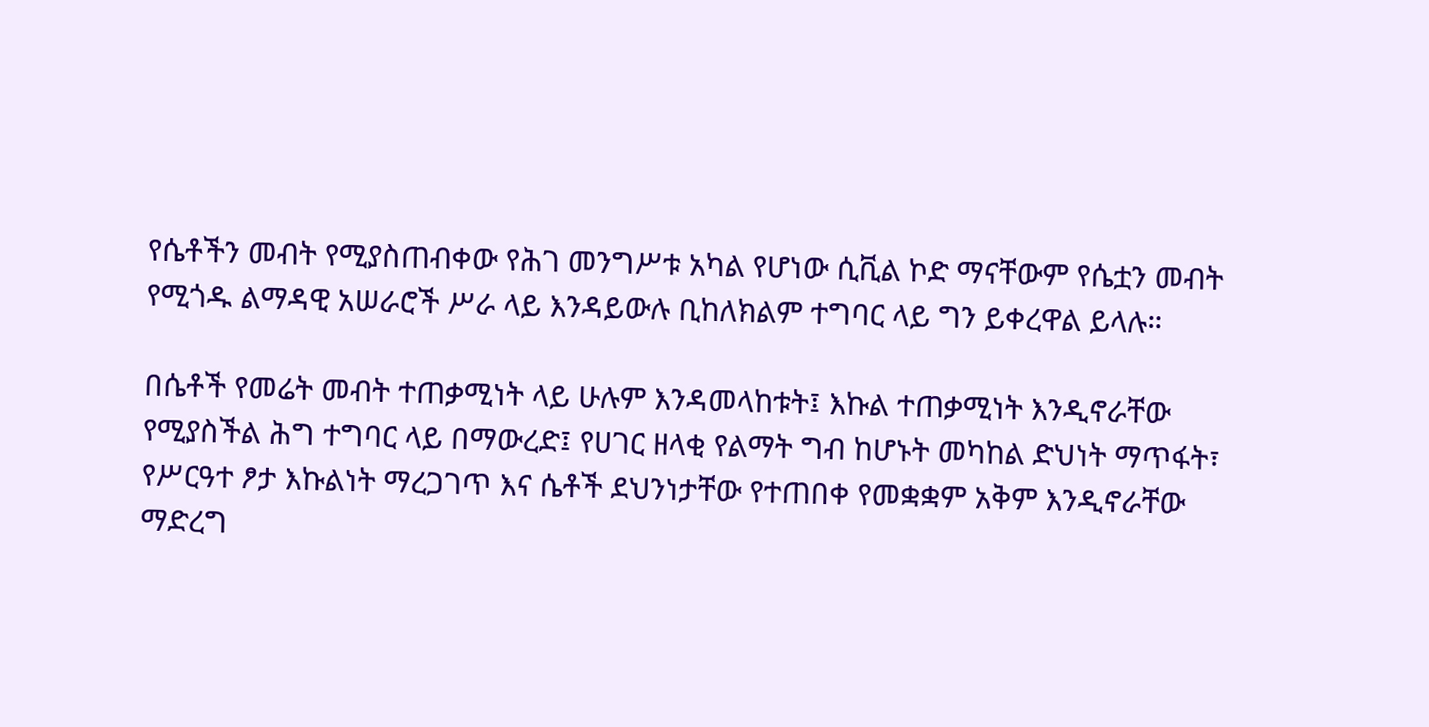የሴቶችን መብት የሚያስጠብቀው የሕገ መንግሥቱ አካል የሆነው ሲቪል ኮድ ማናቸውም የሴቷን መብት የሚጎዱ ልማዳዊ አሠራሮች ሥራ ላይ እንዳይውሉ ቢከለክልም ተግባር ላይ ግን ይቀረዋል ይላሉ።

በሴቶች የመሬት መብት ተጠቃሚነት ላይ ሁሉም እንዳመላከቱት፤ እኩል ተጠቃሚነት እንዲኖራቸው የሚያስችል ሕግ ተግባር ላይ በማውረድ፤ የሀገር ዘላቂ የልማት ግብ ከሆኑት መካከል ድህነት ማጥፋት፣ የሥርዓተ ፆታ እኩልነት ማረጋገጥ እና ሴቶች ደህንነታቸው የተጠበቀ የመቋቋም አቅም እንዲኖራቸው ማድረግ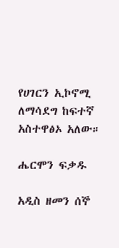የሀገርን ኢኮኖሚ ለማሳደግ ከፍተኛ አስተዋፅኦ አለው።

ሔርሞን ፍቃዱ

አዲስ ዘመን ሰኞ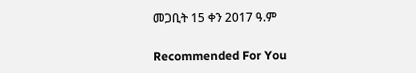መጋቢት 15 ቀን 2017 ዓ.ም

Recommended For You